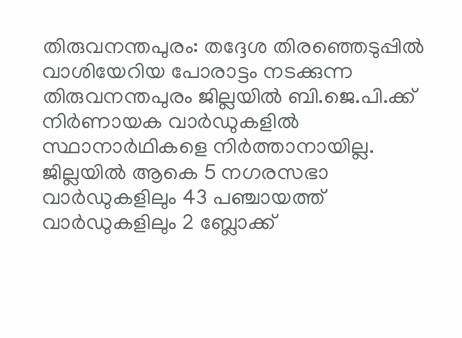തിരുവനന്തപുരം: തദ്ദേശ തിരഞ്ഞെടുപ്പിൽ വാശിയേറിയ പോരാട്ടം നടക്കുന്ന തിരുവനന്തപുരം ജില്ലയിൽ ബി.ജെ.പി.ക്ക് നിർണായക വാർഡുകളിൽ സ്ഥാനാർഥികളെ നിർത്താനായില്ല. ജില്ലയിൽ ആകെ 5 നഗരസഭാ വാർഡുകളിലും 43 പഞ്ചായത്ത് വാർഡുകളിലും 2 ബ്ലോക്ക്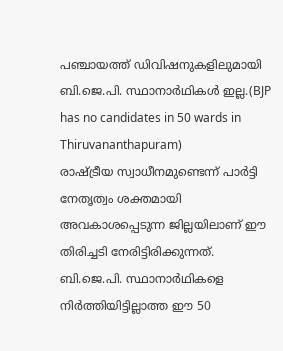പഞ്ചായത്ത് ഡിവിഷനുകളിലുമായി ബി.ജെ.പി. സ്ഥാനാർഥികൾ ഇല്ല.(BJP has no candidates in 50 wards in Thiruvananthapuram)
രാഷ്ട്രീയ സ്വാധീനമുണ്ടെന്ന് പാർട്ടി നേതൃത്വം ശക്തമായി അവകാശപ്പെടുന്ന ജില്ലയിലാണ് ഈ തിരിച്ചടി നേരിട്ടിരിക്കുന്നത്. ബി.ജെ.പി. സ്ഥാനാർഥികളെ നിർത്തിയിട്ടില്ലാത്ത ഈ 50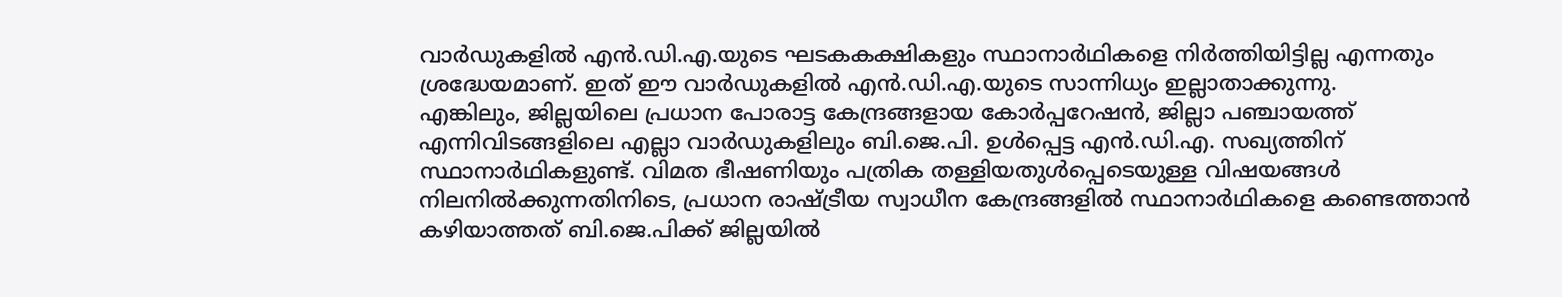വാർഡുകളിൽ എൻ.ഡി.എ.യുടെ ഘടകകക്ഷികളും സ്ഥാനാർഥികളെ നിർത്തിയിട്ടില്ല എന്നതും ശ്രദ്ധേയമാണ്. ഇത് ഈ വാർഡുകളിൽ എൻ.ഡി.എ.യുടെ സാന്നിധ്യം ഇല്ലാതാക്കുന്നു.
എങ്കിലും, ജില്ലയിലെ പ്രധാന പോരാട്ട കേന്ദ്രങ്ങളായ കോർപ്പറേഷൻ, ജില്ലാ പഞ്ചായത്ത് എന്നിവിടങ്ങളിലെ എല്ലാ വാർഡുകളിലും ബി.ജെ.പി. ഉൾപ്പെട്ട എൻ.ഡി.എ. സഖ്യത്തിന് സ്ഥാനാർഥികളുണ്ട്. വിമത ഭീഷണിയും പത്രിക തള്ളിയതുൾപ്പെടെയുള്ള വിഷയങ്ങൾ നിലനിൽക്കുന്നതിനിടെ, പ്രധാന രാഷ്ട്രീയ സ്വാധീന കേന്ദ്രങ്ങളിൽ സ്ഥാനാർഥികളെ കണ്ടെത്താൻ കഴിയാത്തത് ബി.ജെ.പിക്ക് ജില്ലയിൽ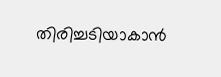തിരിച്ചടിയാകാൻ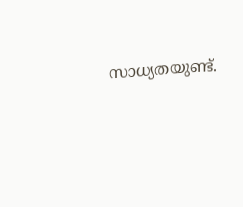സാധ്യതയുണ്ട്.